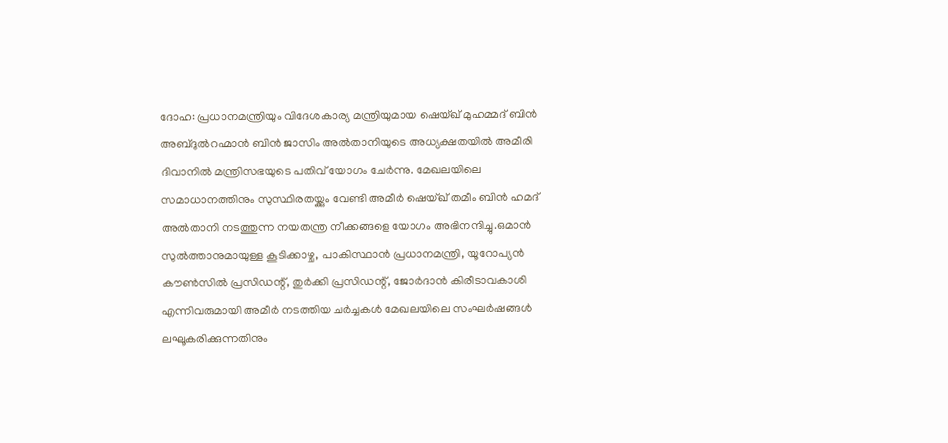ദോഹ: പ്രധാനമന്ത്രിയും വിദേശകാര്യ മന്ത്രിയുമായ ഷെയ്ഖ് മുഹമ്മദ് ബിൻ അബ്ദുൽറഹ്മാൻ ബിൻ ജാസിം അൽതാനിയുടെ അധ്യക്ഷതയിൽ അമീരി ദിവാനിൽ മന്ത്രിസഭയുടെ പതിവ് യോഗം ചേർന്നു. മേഖലയിലെ സമാധാനത്തിനും സുസ്ഥിരതയ്ക്കും വേണ്ടി അമീർ ഷെയ്ഖ് തമീം ബിൻ ഹമദ് അൽതാനി നടത്തുന്ന നയതന്ത്ര നീക്കങ്ങളെ യോഗം അഭിനന്ദിച്ചു.ഒമാൻ സുൽത്താനുമായുള്ള കൂടിക്കാഴ്ച, പാകിസ്ഥാൻ പ്രധാനമന്ത്രി, യൂറോപ്യൻ കൗൺസിൽ പ്രസിഡന്റ്, തുർക്കി പ്രസിഡന്റ്, ജോർദാൻ കിരീടാവകാശി എന്നിവരുമായി അമീർ നടത്തിയ ചർച്ചകൾ മേഖലയിലെ സംഘർഷങ്ങൾ ലഘൂകരിക്കുന്നതിനും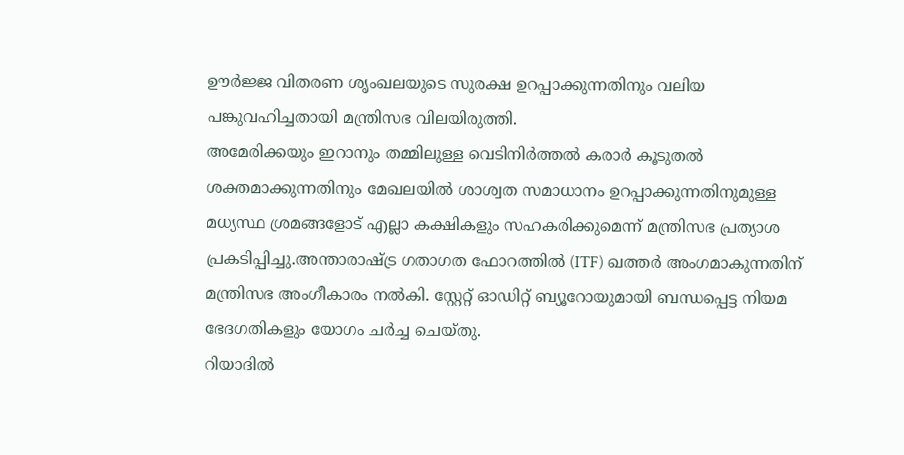ഊർജ്ജ വിതരണ ശൃംഖലയുടെ സുരക്ഷ ഉറപ്പാക്കുന്നതിനും വലിയ പങ്കുവഹിച്ചതായി മന്ത്രിസഭ വിലയിരുത്തി.
അമേരിക്കയും ഇറാനും തമ്മിലുള്ള വെടിനിർത്തൽ കരാർ കൂടുതൽ ശക്തമാക്കുന്നതിനും മേഖലയിൽ ശാശ്വത സമാധാനം ഉറപ്പാക്കുന്നതിനുമുള്ള മധ്യസ്ഥ ശ്രമങ്ങളോട് എല്ലാ കക്ഷികളും സഹകരിക്കുമെന്ന് മന്ത്രിസഭ പ്രത്യാശ പ്രകടിപ്പിച്ചു.അന്താരാഷ്ട്ര ഗതാഗത ഫോറത്തിൽ (ITF) ഖത്തർ അംഗമാകുന്നതിന് മന്ത്രിസഭ അംഗീകാരം നൽകി. സ്റ്റേറ്റ് ഓഡിറ്റ് ബ്യൂറോയുമായി ബന്ധപ്പെട്ട നിയമ ഭേദഗതികളും യോഗം ചർച്ച ചെയ്തു.
റിയാദിൽ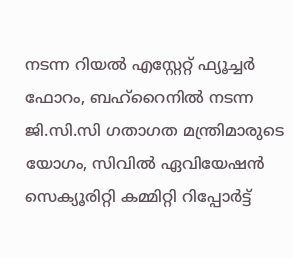നടന്ന റിയൽ എസ്റ്റേറ്റ് ഫ്യൂച്ചർ ഫോറം, ബഹ്റൈനിൽ നടന്ന ജി.സി.സി ഗതാഗത മന്ത്രിമാരുടെ യോഗം, സിവിൽ ഏവിയേഷൻ സെക്യൂരിറ്റി കമ്മിറ്റി റിപ്പോർട്ട്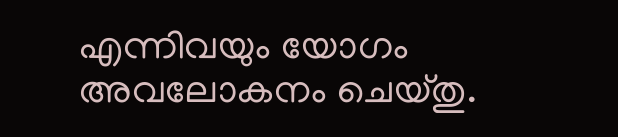എന്നിവയും യോഗം അവലോകനം ചെയ്തു.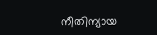നീതിന്യായ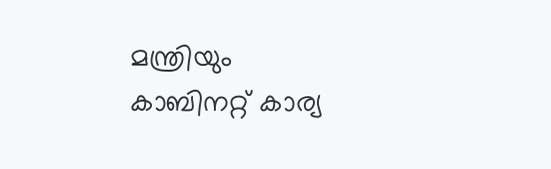മന്ത്രിയും കാബിനറ്റ് കാര്യ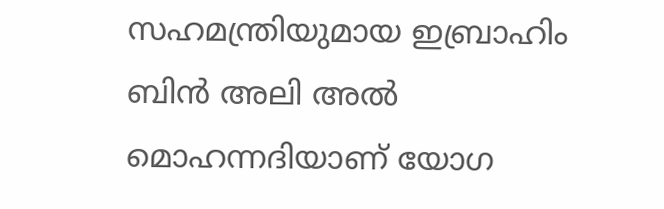സഹമന്ത്രിയുമായ ഇബ്രാഹിം ബിൻ അലി അൽ മൊഹന്നദിയാണ് യോഗ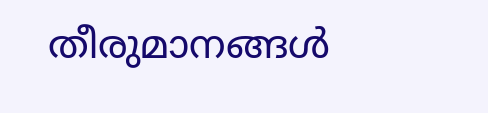തീരുമാനങ്ങൾ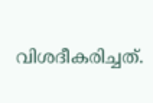വിശദീകരിച്ചത്.